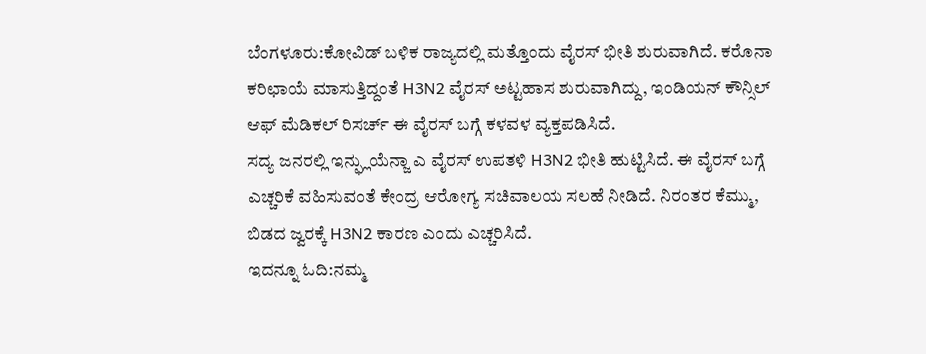ಬೆಂಗಳೂರು:ಕೋವಿಡ್ ಬಳಿಕ ರಾಜ್ಯದಲ್ಲಿ ಮತ್ತೊಂದು ವೈರಸ್ ಭೀತಿ ಶುರುವಾಗಿದೆ. ಕರೊನಾ ಕರಿಛಾಯೆ ಮಾಸುತ್ತಿದ್ದಂತೆ H3N2 ವೈರಸ್ ಅಟ್ಟಹಾಸ ಶುರುವಾಗಿದ್ದು, ಇಂಡಿಯನ್ ಕೌನ್ಸಿಲ್ ಆಫ್ ಮೆಡಿಕಲ್ ರಿಸರ್ಚ್ ಈ ವೈರಸ್ ಬಗ್ಗೆ ಕಳವಳ ವ್ಯಕ್ತಪಡಿಸಿದೆ.
ಸದ್ಯ ಜನರಲ್ಲಿ ಇನ್ಫ್ಲುಯೆನ್ಜಾ ಎ ವೈರಸ್ ಉಪತಳಿ H3N2 ಭೀತಿ ಹುಟ್ಟಿಸಿದೆ. ಈ ವೈರಸ್ ಬಗ್ಗೆ ಎಚ್ಚರಿಕೆ ವಹಿಸುವಂತೆ ಕೇಂದ್ರ ಆರೋಗ್ಯ ಸಚಿವಾಲಯ ಸಲಹೆ ನೀಡಿದೆ. ನಿರಂತರ ಕೆಮ್ಮು, ಬಿಡದ ಜ್ವರಕ್ಕೆ‌ H3N2 ಕಾರಣ ಎಂದು ಎಚ್ಚರಿಸಿದೆ.
ಇದನ್ನೂ ಓದಿ:ನಮ್ಮ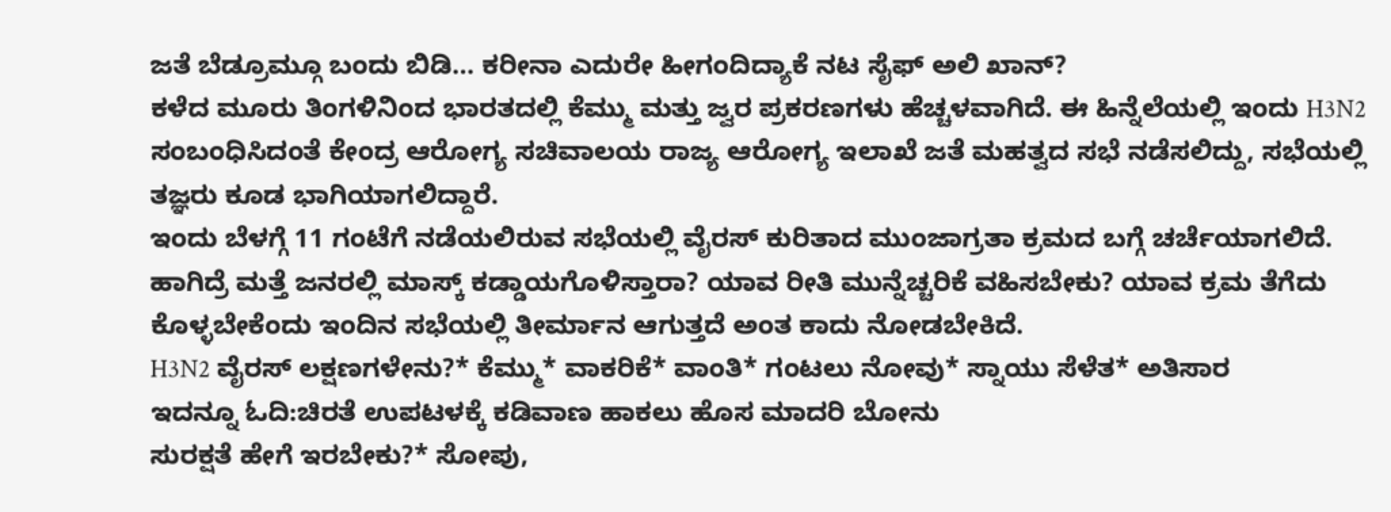ಜತೆ ಬೆಡ್ರೂಮ್ಗೂ ಬಂದು ಬಿಡಿ… ಕರೀನಾ ಎದುರೇ ಹೀಗಂದಿದ್ಯಾಕೆ ನಟ ಸೈಫ್ ಅಲಿ ಖಾನ್?
ಕಳೆದ ಮೂರು ತಿಂಗಳಿನಿಂದ ಭಾರತದಲ್ಲಿ ಕೆಮ್ಮು ಮತ್ತು ಜ್ವರ ಪ್ರಕರಣಗಳು ಹೆಚ್ಚಳವಾಗಿದೆ. ಈ ಹಿನ್ನೆಲೆಯಲ್ಲಿ ಇಂದು H3N2 ಸಂಬಂಧಿಸಿದಂತೆ ಕೇಂದ್ರ ಆರೋಗ್ಯ ಸಚಿವಾಲಯ ರಾಜ್ಯ ಆರೋಗ್ಯ ಇಲಾಖೆ ಜತೆ ಮಹತ್ವದ ಸಭೆ ನಡೆಸಲಿದ್ದು, ಸಭೆಯಲ್ಲಿ ತಜ್ಞರು ಕೂಡ ಭಾಗಿಯಾಗಲಿದ್ದಾರೆ.
ಇಂದು ಬೆಳಗ್ಗೆ 11 ಗಂಟೆಗೆ ನಡೆಯಲಿರುವ ಸಭೆಯಲ್ಲಿ ವೈರಸ್ ಕುರಿತಾದ ಮುಂಜಾಗ್ರತಾ ಕ್ರಮದ ಬಗ್ಗೆ ಚರ್ಚೆಯಾಗಲಿದೆ. ಹಾಗಿದ್ರೆ ಮತ್ತೆ ಜನರಲ್ಲಿ ಮಾಸ್ಕ್ ಕಡ್ಡಾಯಗೊಳಿಸ್ತಾರಾ? ಯಾವ ರೀತಿ ಮುನ್ನೆಚ್ಚರಿಕೆ ವಹಿಸಬೇಕು? ಯಾವ ಕ್ರಮ ತೆಗೆದು ಕೊಳ್ಳಬೇಕೆಂದು ಇಂದಿನ ಸಭೆಯಲ್ಲಿ ತೀರ್ಮಾನ ಆಗುತ್ತದೆ ಅಂತ ಕಾದು ನೋಡಬೇಕಿದೆ.
H3N2 ವೈರಸ್ ಲಕ್ಷಣಗಳೇನು?* ಕೆಮ್ಮು* ವಾಕರಿಕೆ* ವಾಂತಿ* ಗಂಟಲು ನೋವು* ಸ್ನಾಯು ಸೆಳೆತ* ಅತಿಸಾರ
ಇದನ್ನೂ ಓದಿ:ಚಿರತೆ ಉಪಟಳಕ್ಕೆ ಕಡಿವಾಣ ಹಾಕಲು ಹೊಸ ಮಾದರಿ ಬೋನು
ಸುರಕ್ಷತೆ ಹೇಗೆ ಇರಬೇಕು?* ಸೋಪು,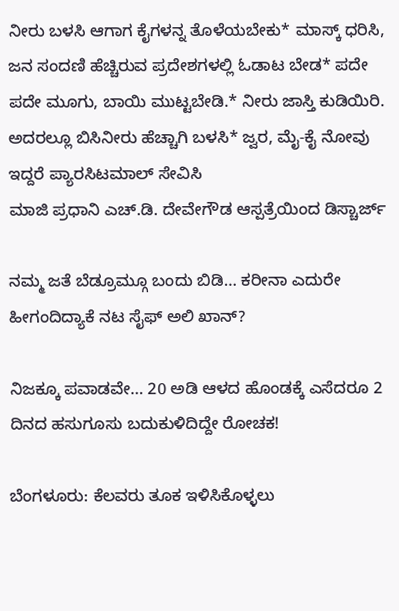ನೀರು ಬಳಸಿ ಆಗಾಗ ಕೈಗಳನ್ನ ತೊಳೆಯಬೇಕು* ಮಾಸ್ಕ್ ಧರಿಸಿ, ಜನ ಸಂದಣಿ ಹೆಚ್ಚಿರುವ ಪ್ರದೇಶಗಳಲ್ಲಿ ಓಡಾಟ ಬೇಡ* ಪದೇ ಪದೇ ಮೂಗು, ಬಾಯಿ ಮುಟ್ಟಬೇಡಿ.* ನೀರು ಜಾಸ್ತಿ ಕುಡಿಯಿರಿ. ಅದರಲ್ಲೂ ಬಿಸಿನೀರು ಹೆಚ್ಚಾಗಿ ಬಳಸಿ* ಜ್ವರ, ಮೈ-ಕೈ ನೋವು ಇದ್ದರೆ ಪ್ಯಾರಸಿಟಮಾಲ್ ಸೇವಿಸಿ
ಮಾಜಿ ಪ್ರಧಾನಿ ಎಚ್.ಡಿ. ದೇವೇಗೌಡ ಆಸ್ಪತ್ರೆಯಿಂದ ಡಿಸ್ಚಾರ್ಜ್

ನಮ್ಮ ಜತೆ ಬೆಡ್ರೂಮ್ಗೂ ಬಂದು ಬಿಡಿ… ಕರೀನಾ ಎದುರೇ ಹೀಗಂದಿದ್ಯಾಕೆ ನಟ ಸೈಫ್ ಅಲಿ ಖಾನ್?

ನಿಜಕ್ಕೂ ಪವಾಡವೇ… 20 ಅಡಿ ಆಳದ ಹೊಂಡಕ್ಕೆ ಎಸೆದರೂ 2 ದಿನದ ಹಸುಗೂಸು ಬದುಕುಳಿದಿದ್ದೇ ರೋಚಕ!

ಬೆಂಗಳೂರು: ಕೆಲವರು ತೂಕ ಇಳಿಸಿಕೊಳ್ಳಲು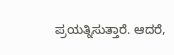ಪ್ರಯತ್ನಿಸುತ್ತಾರೆ. ಆದರೆ,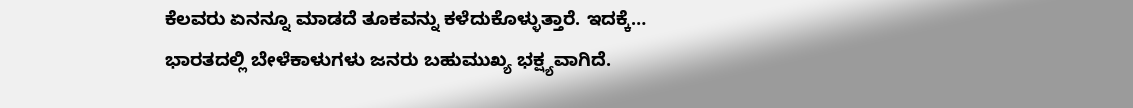ಕೆಲವರು ಏನನ್ನೂ ಮಾಡದೆ ತೂಕವನ್ನು ಕಳೆದುಕೊಳ್ಳುತ್ತಾರೆ. ಇದಕ್ಕೆ…
ಭಾರತದಲ್ಲಿ ಬೇಳೆಕಾಳುಗಳು ಜನರು ಬಹುಮುಖ್ಯ ಭಕ್ಷ್ಯವಾಗಿದೆ.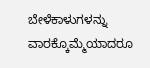ಬೇಳೆಕಾಳುಗಳನ್ನು ವಾರಕ್ಕೊಮ್ಮೆಯಾದರೂ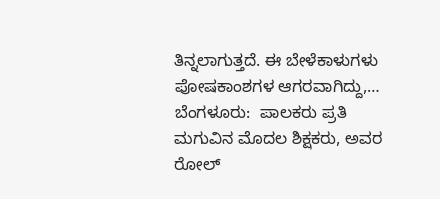ತಿನ್ನಲಾಗುತ್ತದೆ. ಈ ಬೇಳೆಕಾಳುಗಳು ಪೋಷಕಾಂಶಗಳ ಆಗರವಾಗಿದ್ದು,…
ಬೆಂಗಳೂರು:  ಪಾಲಕರು ಪ್ರತಿ ಮಗುವಿನ ಮೊದಲ ಶಿಕ್ಷಕರು, ಅವರ ರೋಲ್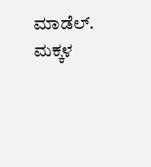ಮಾಡೆಲ್. ಮಕ್ಕಳ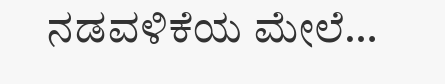ನಡವಳಿಕೆಯ ಮೇಲೆ…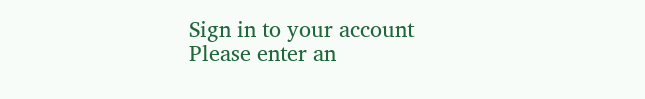Sign in to your account
Please enter an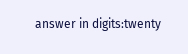answer in digits:twenty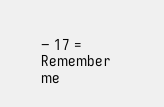− 17 =
Remember me